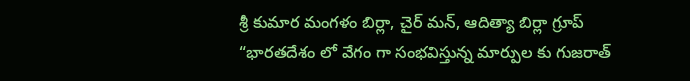శ్రీ కుమార మంగ‌ళం బిర్లా, చైర్ మన్‌, ఆదిత్యా బిర్లా గ్రూప్
“భార‌త‌దేశం లో వేగం గా సంభ‌విస్తున్న మార్పుల‌ కు గుజ‌రాత్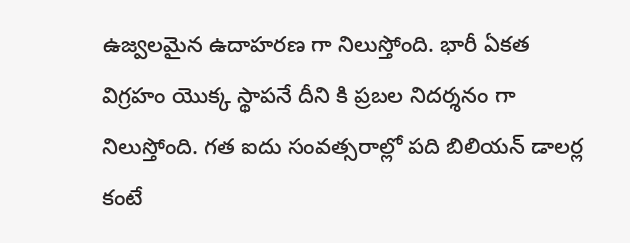ఉజ్వ‌ల‌మైన ఉదాహ‌ర‌ణ‌ గా నిలుస్తోంది. భారీ ఏకత విగ్ర‌హం యొక్క స్థాప‌నే దీని కి ప్ర‌బ‌ల నిద‌ర్శ‌నం గా నిలుస్తోంది. గ‌త ఐదు సంవ‌త్స‌రాల్లో ప‌ది బిలియ‌న్ డాల‌ర్ల‌ కంటే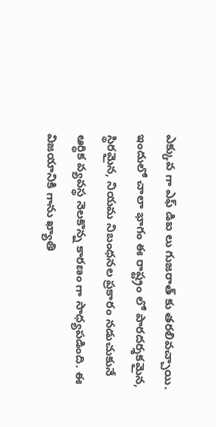ఎక్కువ‌ గా ఎఫ్ డిఐ లు గుజరాత్ కు తరలివ‌చ్చాయి. ఇందులో చాలా భాగం ఈ రాష్ట్రం లో పార‌ద‌ర్శ‌క‌మైన‌, స్థిర‌మైన‌, నియ‌మ నిబంధ‌న‌ల ప్ర‌కారం న‌డుచుకునే ఆర్ధిక వ్య‌వ‌స్థ నెల‌కొన్న కార‌ణం గా సాధ్య‌పడింది. ఈ విజ‌యానికి గాను ఖ్యాతి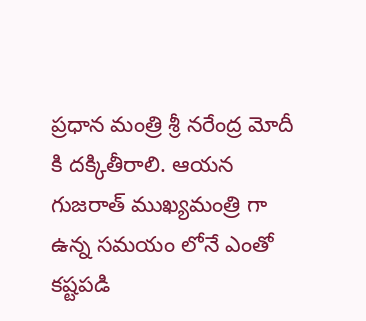ప్రధాన మంత్రి శ్రీ న‌రేంద్ర మోదీ కి దక్కితీరాలి. ఆయ‌న గుజ‌రాత్ ముఖ్య‌మంత్రి గా ఉన్న స‌మ‌యం లోనే ఎంతో క‌ష్ట‌ప‌డి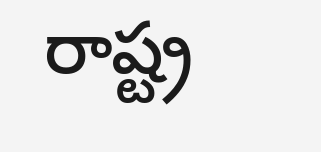రాష్ట్ర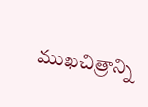ముఖ‌చిత్రాన్ని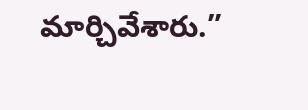మార్చివేశారు.”